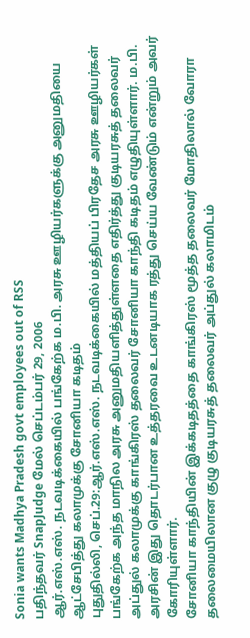Sonia wants Madhya Pradesh govt employees out of RSS
பதிந்தவர் SnapJudge மேல் செப்டம்பர் 29, 2006
ஆர்.எஸ்.எஸ். நடவடிக்கையில் பங்கேற்க ம.பி. அரசு ஊழியர்களுக்கு அனுமதியை ஆட்சேபித்து கலாமுக்கு சோனியா கடிதம்
புதுதில்லி, செப்.29:ஆர்.எஸ்.எஸ். நடவடிக்கையில் மத்தியப் பிரதேச அரசு ஊழியர்கள் பங்கேற்க அந்த மாநில அரசு அனுமதியளித்துள்ளதை எதிர்த்து குடியரசுத் தலைவர் அப்துல் கலாமுக்கு காங்கிரஸ் தலைவர் சோனியா காந்தி கடிதம் எழுதியுள்ளார். ம.பி. அரசின் இது தொடர்பான உத்தரவை உடனடியாக ரத்து செய்ய வேண்டும் என்றும் அவர் கோரியுள்ளார்.
சோனியா காந்தியின் இக்கடிதத்தை காங்கிரஸ் மூத்த தலைவர் மோதிலால் வோரா தலைமையிலான குழு குடியரசுத் தலைவர் அப்துல் கலாமிடம்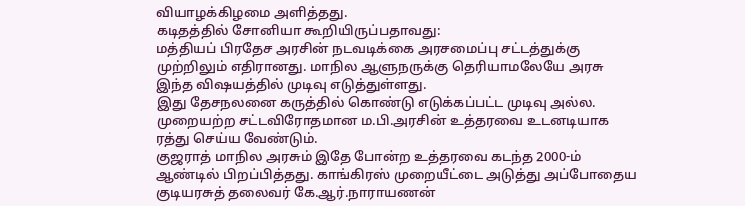வியாழக்கிழமை அளித்தது.
கடிதத்தில் சோனியா கூறியிருப்பதாவது:
மத்தியப் பிரதேச அரசின் நடவடிக்கை அரசமைப்பு சட்டத்துக்கு முற்றிலும் எதிரானது. மாநில ஆளுநருக்கு தெரியாமலேயே அரசு இந்த விஷயத்தில் முடிவு எடுத்துள்ளது.
இது தேசநலனை கருத்தில் கொண்டு எடுக்கப்பட்ட முடிவு அல்ல. முறையற்ற சட்டவிரோதமான ம.பி.அரசின் உத்தரவை உடனடியாக ரத்து செய்ய வேண்டும்.
குஜராத் மாநில அரசும் இதே போன்ற உத்தரவை கடந்த 2000-ம் ஆண்டில் பிறப்பித்தது. காங்கிரஸ் முறையீட்டை அடுத்து அப்போதைய குடியரசுத் தலைவர் கே.ஆர்.நாராயணன்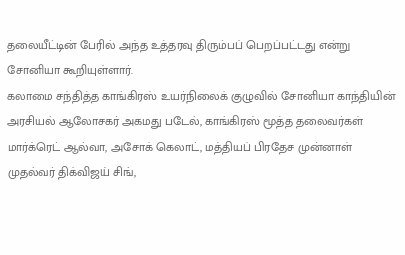தலையீட்டின் பேரில் அந்த உத்தரவு திரும்பப் பெறப்பட்டது என்று சோனியா கூறியுள்ளார்.
கலாமை சந்தித்த காங்கிரஸ் உயர்நிலைக் குழுவில் சோனியா காந்தியின் அரசியல் ஆலோசகர் அகமது படேல், காங்கிரஸ் மூத்த தலைவர்கள் மார்க்ரெட் ஆல்வா, அசோக் கெலாட், மத்தியப் பிரதேச முன்னாள் முதல்வர் திக்விஜய் சிங்,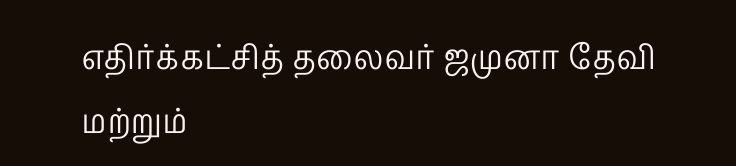எதிர்க்கட்சித் தலைவர் ஜமுனா தேவி மற்றும்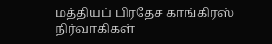மத்தியப் பிரதேச காங்கிரஸ் நிர்வாகிகள்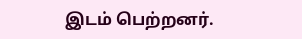இடம் பெற்றனர்.